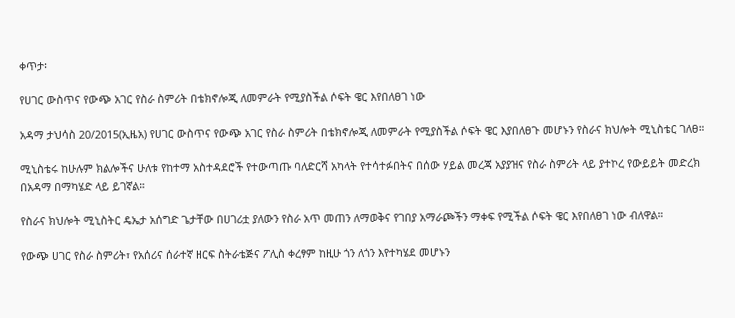ቀጥታ፡

የሀገር ውስጥና የውጭ አገር የስራ ስምሪት በቴክኖሎጂ ለመምራት የሚያስችል ሶፍት ዌር እየበለፀገ ነው

አዳማ ታህሳስ 20/2015(ኢዜአ) የሀገር ውስጥና የውጭ አገር የስራ ስምሪት በቴክኖሎጂ ለመምራት የሚያስችል ሶፍት ዌር እያበለፀጉ መሆኑን የስራና ክህሎት ሚኒስቴር ገለፀ።

ሚኒስቴሩ ከሁሉም ክልሎችና ሁለቱ የከተማ አስተዳደሮች የተውጣጡ ባለድርሻ አካላት የተሳተፉበትና በሰው ሃይል መረጃ አያያዝና የስራ ስምሪት ላይ ያተኮረ የውይይት መድረክ በአዳማ በማካሄድ ላይ ይገኛል።

የስራና ክህሎት ሚኒስትር ዴኤታ አሰግድ ጌታቸው በሀገሪቷ ያለውን የስራ አጥ መጠን ለማወቅና የገበያ አማራጮችን ማቀፍ የሚችል ሶፍት ዌር እየበለፀገ ነው ብለዋል።

የውጭ ሀገር የስራ ስምሪት፣ የአሰሪና ሰራተኛ ዘርፍ ስትራቴጅና ፖሊስ ቀረፃም ከዚሁ ጎን ለጎን እየተካሄደ መሆኑን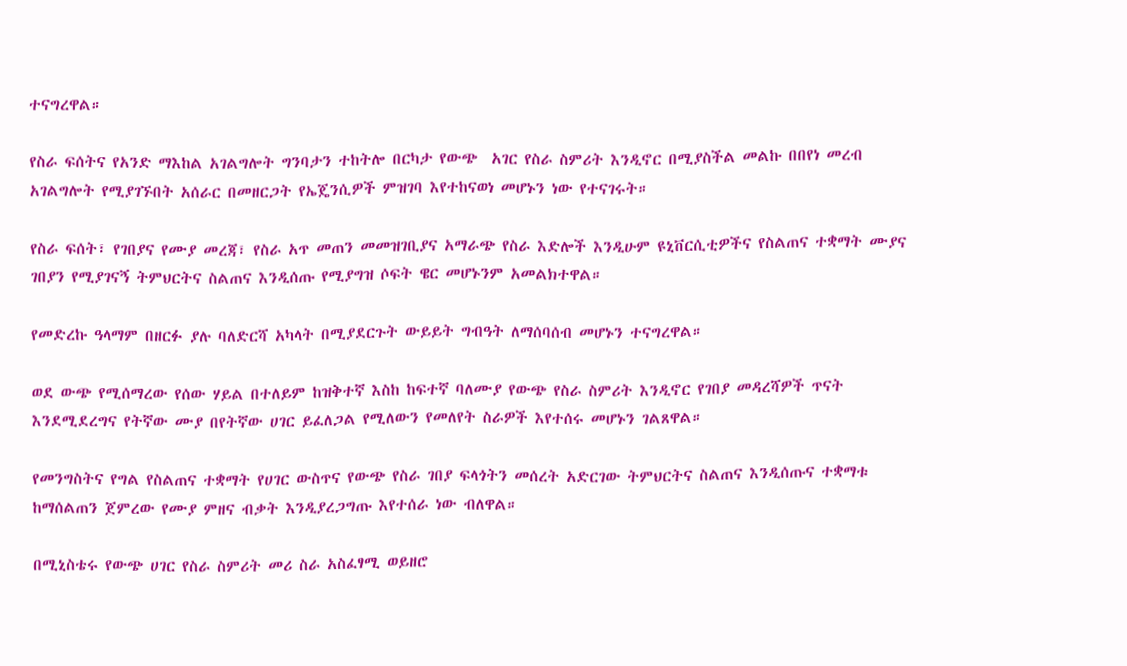ተናግረዋል።

የስራ ፍሰትና የአንድ ማእከል አገልግሎት ግንባታን ተከትሎ በርካታ የውጭ  አገር የስራ ስምሪት እንዲኖር በሚያስችል መልኩ በበየነ መረብ አገልግሎት የሚያገኙበት አሰራር በመዘርጋት የኤጄንሲዎች ምዝገባ እየተከናወነ መሆኑን ነው የተናገሩት።

የስራ ፍሰት፣ የገበያና የሙያ መረጃ፣ የስራ አጥ መጠን መመዝገቢያና አማራጭ የስራ እድሎች እንዲሁም ዩኒቨርሲቲዎችና የስልጠና ተቋማት ሙያና ገበያን የሚያገናኝ ትምህርትና ስልጠና እንዲሰጡ የሚያግዝ ሶፍት ዌር መሆኑንም አመልክተዋል።

የመድረኩ ዓላማም በዘርፉ ያሉ ባለድርሻ አካላት በሚያደርጉት ውይይት ግብዓት ለማሰባሰብ መሆኑን ተናግረዋል።

ወደ ውጭ የሚሰማረው የሰው ሃይል በተለይም ከዝቅተኛ እስከ ከፍተኛ ባለሙያ የውጭ የስራ ስምሪት እንዲኖር የገበያ መዳረሻዎች ጥናት እንደሚደረግና የትኛው ሙያ በየትኛው ሀገር ይፈለጋል የሚለውን የመለየት ስራዎች እየተሰሩ መሆኑን ገልጸዋል።

የመንግስትና የግል የስልጠና ተቋማት የሀገር ውስጥና የውጭ የስራ ገበያ ፍላጎትን መሰረት አድርገው ትምህርትና ስልጠና እንዲሰጡና ተቋማቱ ከማሰልጠን ጀምረው የሙያ ምዘና ብቃት እንዲያረጋግጡ እየተሰራ ነው ብለዋል።

በሚኒስቴሩ የውጭ ሀገር የስራ ስምሪት መሪ ስራ አስፈፃሚ ወይዘሮ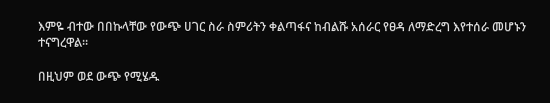እምዬ ብተው በበኩላቸው የውጭ ሀገር ስራ ስምሪትን ቀልጣፋና ከብልሹ አሰራር የፀዳ ለማድረግ እየተሰራ መሆኑን ተናግረዋል።

በዚህም ወደ ውጭ የሚሄዱ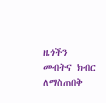ዜጎችን መብትና ክብር ለማስጠበቅ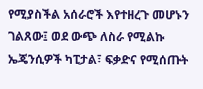የሚያስችል አሰራሮች እየተዘረጉ መሆኑን ገልጸው፤ ወደ ውጭ ለስራ የሚልኩ ኤጄንሲዎች ካፒታል፣ ፍቃድና የሚሰጡት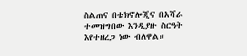ስልጠና በቴክኖሎጂና በአሻራ ተመዝግበው እንዲያዙ ስርዓት እየተዘረጋ ነው ብለዋል።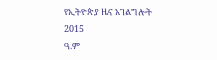የኢትዮጵያ ዜና አገልግሎት
2015
ዓ.ም